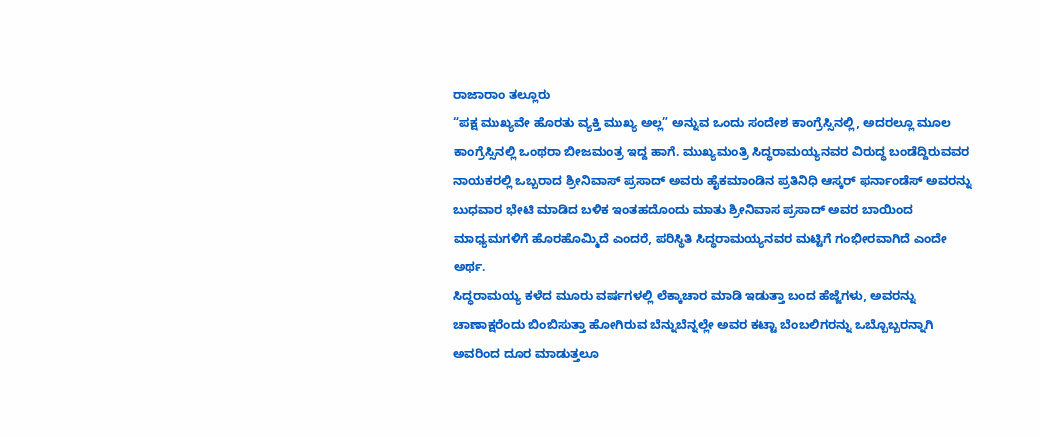ರಾಜಾರಾಂ ತಲ್ಲೂರು
“ಪಕ್ಷ ಮುಖ್ಯವೇ ಹೊರತು ವ್ಯಕ್ತಿ ಮುಖ್ಯ ಅಲ್ಲ” ಅನ್ನುವ ಒಂದು ಸಂದೇಶ ಕಾಂಗ್ರೆಸ್ಸಿನಲ್ಲಿ, ಅದರಲ್ಲೂ ಮೂಲ ಕಾಂಗ್ರೆಸ್ಸಿನಲ್ಲಿ ಒಂಥರಾ ಬೀಜಮಂತ್ರ ಇದ್ದ ಹಾಗೆ. ಮುಖ್ಯಮಂತ್ರಿ ಸಿದ್ಧರಾಮಯ್ಯನವರ ವಿರುದ್ಧ ಬಂಡೆದ್ದಿರುವವರ ನಾಯಕರಲ್ಲಿ ಒಬ್ಬರಾದ ಶ್ರೀನಿವಾಸ್ ಪ್ರಸಾದ್ ಅವರು ಹೈಕಮಾಂಡಿನ ಪ್ರತಿನಿಧಿ ಆಸ್ಕರ್ ಫರ್ನಾಂಡೆಸ್ ಅವರನ್ನು ಬುಧವಾರ ಭೇಟಿ ಮಾಡಿದ ಬಳಿಕ ಇಂತಹದೊಂದು ಮಾತು ಶ್ರೀನಿವಾಸ ಪ್ರಸಾದ್ ಅವರ ಬಾಯಿಂದ ಮಾಧ್ಯಮಗಳಿಗೆ ಹೊರಹೊಮ್ಮಿದೆ ಎಂದರೆ, ಪರಿಸ್ಥಿತಿ ಸಿದ್ಧರಾಮಯ್ಯನವರ ಮಟ್ಟಿಗೆ ಗಂಭೀರವಾಗಿದೆ ಎಂದೇ ಅರ್ಥ.
ಸಿದ್ಧರಾಮಯ್ಯ ಕಳೆದ ಮೂರು ವರ್ಷಗಳಲ್ಲಿ ಲೆಕ್ಕಾಚಾರ ಮಾಡಿ ಇಡುತ್ತಾ ಬಂದ ಹೆಜ್ಜೆಗಳು, ಅವರನ್ನು ಚಾಣಾಕ್ಷರೆಂದು ಬಿಂಬಿಸುತ್ತಾ ಹೋಗಿರುವ ಬೆನ್ನುಬೆನ್ನಲ್ಲೇ ಅವರ ಕಟ್ಟಾ ಬೆಂಬಲಿಗರನ್ನು ಒಬ್ಬೊಬ್ಬರನ್ನಾಗಿ ಅವರಿಂದ ದೂರ ಮಾಡುತ್ತಲೂ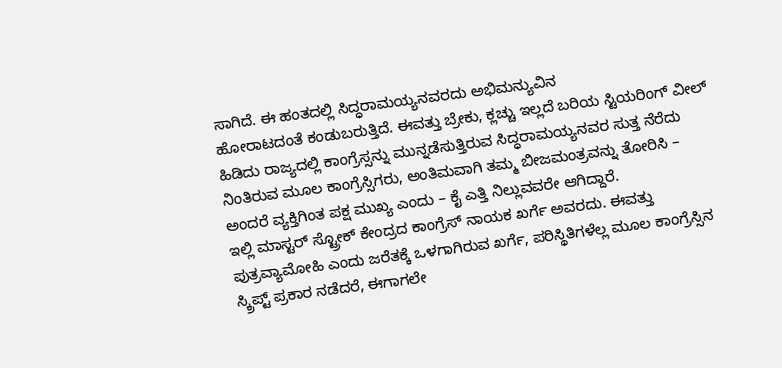ಸಾಗಿದೆ. ಈ ಹಂತದಲ್ಲಿ ಸಿದ್ಧರಾಮಯ್ಯನವರದು ಅಭಿಮನ್ಯುವಿನ
ಹೋರಾಟದಂತೆ ಕಂಡುಬರುತ್ತಿದೆ. ಈವತ್ತು ಬ್ರೇಕು, ಕ್ಲಚ್ಚು ಇಲ್ಲದೆ ಬರಿಯ ಸ್ಟಿಯರಿಂಗ್ ವೀಲ್ ಹಿಡಿದು ರಾಜ್ಯದಲ್ಲಿ ಕಾಂಗ್ರೆಸ್ಸನ್ನು ಮುನ್ನಡೆಸುತ್ತಿರುವ ಸಿದ್ಧರಾಮಯ್ಯನವರ ಸುತ್ತ ನೆರೆದು ನಿಂತಿರುವ ಮೂಲ ಕಾಂಗ್ರೆಸ್ಸಿಗರು, ಅಂತಿಮವಾಗಿ ತಮ್ಮ ಬೀಜಮಂತ್ರವನ್ನು ತೋರಿಸಿ – ಅಂದರೆ ವ್ಯಕ್ತಿಗಿಂತ ಪಕ್ಷ ಮುಖ್ಯ ಎಂದು – ಕೈ ಎತ್ತಿ ನಿಲ್ಲುವವರೇ ಆಗಿದ್ದಾರೆ.
ಇಲ್ಲಿ ಮಾಸ್ಟರ್ ಸ್ಟ್ರೋಕ್ ಕೇಂದ್ರದ ಕಾಂಗ್ರೆಸ್ ನಾಯಕ ಖರ್ಗೆ ಅವರದು. ಈವತ್ತು ಪುತ್ರವ್ಯಾಮೋಹಿ ಎಂದು ಜರೆತಕ್ಕೆ ಒಳಗಾಗಿರುವ ಖರ್ಗೆ, ಪರಿಸ್ಥಿತಿಗಳೆಲ್ಲ ಮೂಲ ಕಾಂಗ್ರೆಸ್ಸಿನ ಸ್ಕ್ರಿಪ್ಟ್ ಪ್ರಕಾರ ನಡೆದರೆ, ಈಗಾಗಲೇ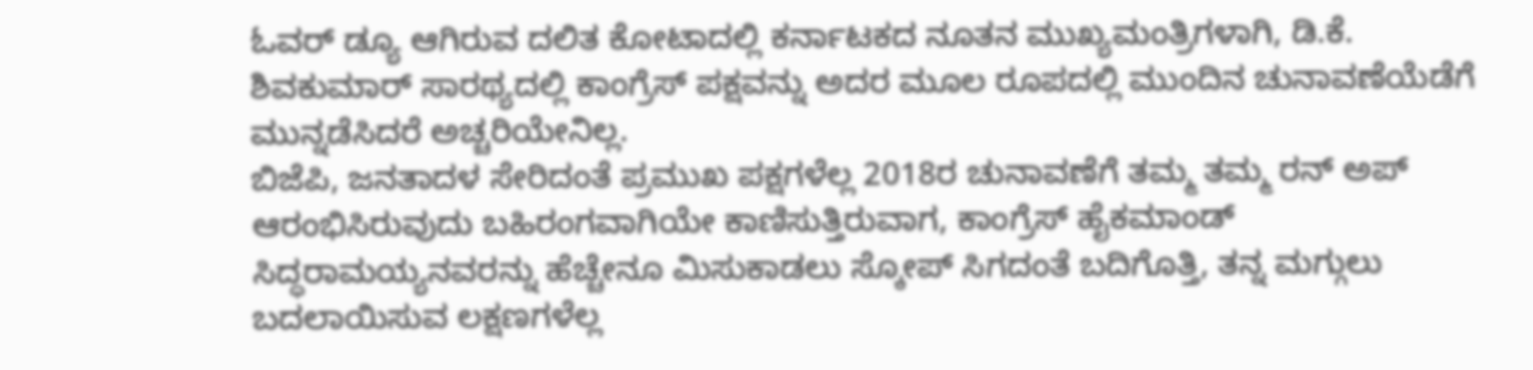ಓವರ್ ಡ್ಯೂ ಆಗಿರುವ ದಲಿತ ಕೋಟಾದಲ್ಲಿ ಕರ್ನಾಟಕದ ನೂತನ ಮುಖ್ಯಮಂತ್ರಿಗಳಾಗಿ, ಡಿ.ಕೆ. ಶಿವಕುಮಾರ್ ಸಾರಥ್ಯದಲ್ಲಿ ಕಾಂಗ್ರೆಸ್ ಪಕ್ಷವನ್ನು ಅದರ ಮೂಲ ರೂಪದಲ್ಲಿ ಮುಂದಿನ ಚುನಾವಣೆಯೆಡೆಗೆ ಮುನ್ನಡೆಸಿದರೆ ಅಚ್ಚರಿಯೇನಿಲ್ಲ.
ಬಿಜೆಪಿ, ಜನತಾದಳ ಸೇರಿದಂತೆ ಪ್ರಮುಖ ಪಕ್ಷಗಳೆಲ್ಲ 2018ರ ಚುನಾವಣೆಗೆ ತಮ್ಮ ತಮ್ಮ ರನ್ ಅಪ್ ಆರಂಭಿಸಿರುವುದು ಬಹಿರಂಗವಾಗಿಯೇ ಕಾಣಿಸುತ್ತಿರುವಾಗ, ಕಾಂಗ್ರೆಸ್ ಹೈಕಮಾಂಡ್ ಸಿದ್ಧರಾಮಯ್ಯನವರನ್ನು ಹೆಚ್ಚೇನೂ ಮಿಸುಕಾಡಲು ಸ್ಕೋಪ್ ಸಿಗದಂತೆ ಬದಿಗೊತ್ತಿ, ತನ್ನ ಮಗ್ಗುಲು ಬದಲಾಯಿಸುವ ಲಕ್ಷಣಗಳೆಲ್ಲ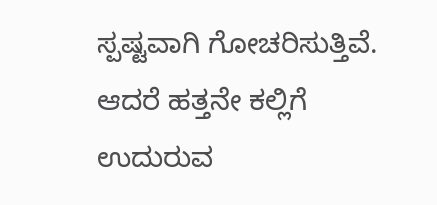ಸ್ಪಷ್ಟವಾಗಿ ಗೋಚರಿಸುತ್ತಿವೆ. ಆದರೆ ಹತ್ತನೇ ಕಲ್ಲಿಗೆ ಉದುರುವ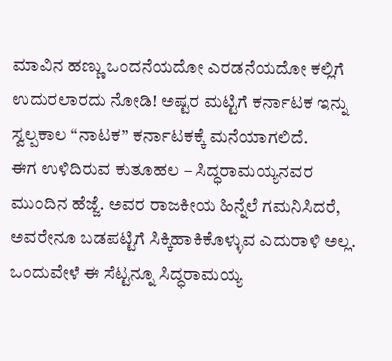ಮಾವಿನ ಹಣ್ಣು ಒಂದನೆಯದೋ ಎರಡನೆಯದೋ ಕಲ್ಲಿಗೆ ಉದುರಲಾರದು ನೋಡಿ! ಅಷ್ಟರ ಮಟ್ಟಿಗೆ ಕರ್ನಾಟಕ ಇನ್ನು ಸ್ವಲ್ಪಕಾಲ “ನಾಟಕ” ಕರ್ನಾಟಕಕ್ಕೆ ಮನೆಯಾಗಲಿದೆ.
ಈಗ ಉಳಿದಿರುವ ಕುತೂಹಲ – ಸಿದ್ಧರಾಮಯ್ಯನವರ ಮುಂದಿನ ಹೆಜ್ಜೆ. ಅವರ ರಾಜಕೀಯ ಹಿನ್ನೆಲೆ ಗಮನಿಸಿದರೆ, ಅವರೇನೂ ಬಡಪಟ್ಟಿಗೆ ಸಿಕ್ಕಿಹಾಕಿಕೊಳ್ಳುವ ಎದುರಾಳಿ ಅಲ್ಲ. ಒಂದುವೇಳೆ ಈ ಸೆಟ್ಟನ್ನೂ ಸಿದ್ಧರಾಮಯ್ಯ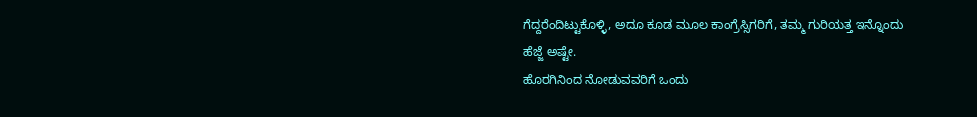ಗೆದ್ದರೆಂದಿಟ್ಟುಕೊಳ್ಳಿ, ಅದೂ ಕೂಡ ಮೂಲ ಕಾಂಗ್ರೆಸ್ಸಿಗರಿಗೆ, ತಮ್ಮ ಗುರಿಯತ್ತ ಇನ್ನೊಂದು ಹೆಜ್ಜೆ ಅಷ್ಟೇ.
ಹೊರಗಿನಿಂದ ನೋಡುವವರಿಗೆ ಒಂದು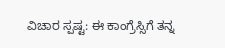ವಿಚಾರ ಸ್ಪಷ್ಟ: ಈ ಕಾಂಗ್ರೆಸ್ಸಿಗೆ ತನ್ನ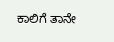ಕಾಲಿಗೆ ತಾನೇ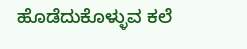ಹೊಡೆದುಕೊಳ್ಳುವ ಕಲೆ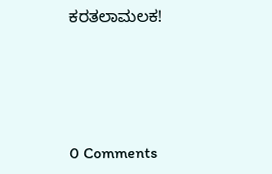ಕರತಲಾಮಲಕ!




0 Comments